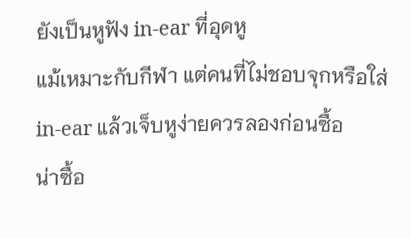ยังเป็นหูฟัง in-ear ที่อุดหู
แม้เหมาะกับกีฬา แต่คนที่ไม่ชอบจุกหรือใส่ in-ear แล้วเจ็บหูง่ายควรลองก่อนซื้อ
น่าซื้อ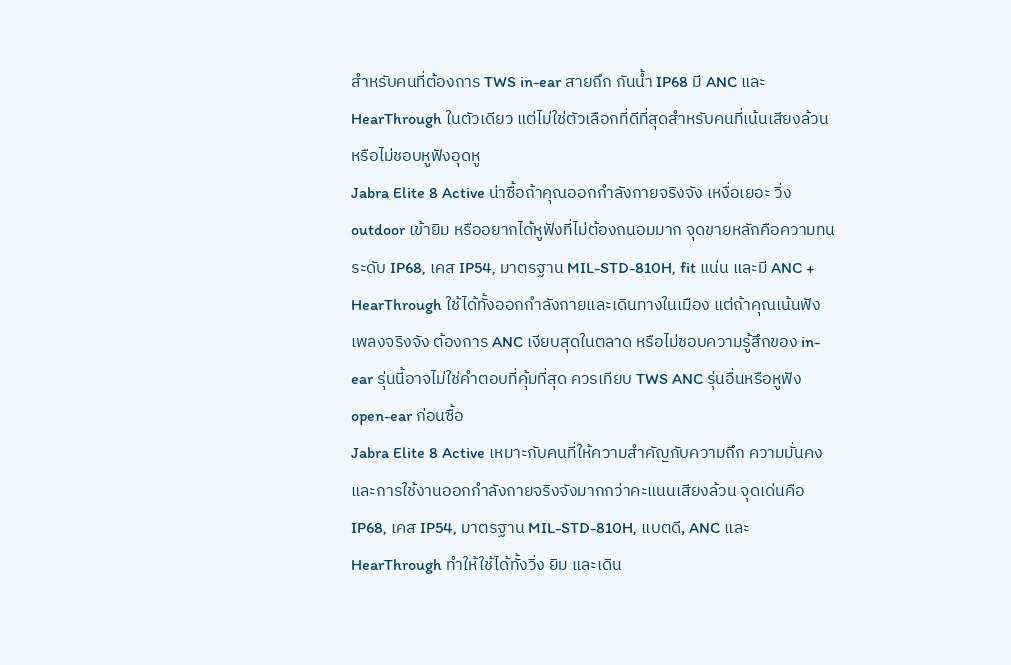สำหรับคนที่ต้องการ TWS in-ear สายถึก กันน้ำ IP68 มี ANC และ HearThrough ในตัวเดียว แต่ไม่ใช่ตัวเลือกที่ดีที่สุดสำหรับคนที่เน้นเสียงล้วนหรือไม่ชอบหูฟังอุดหู
Jabra Elite 8 Active น่าซื้อถ้าคุณออกกำลังกายจริงจัง เหงื่อเยอะ วิ่ง outdoor เข้ายิม หรืออยากได้หูฟังที่ไม่ต้องถนอมมาก จุดขายหลักคือความทนระดับ IP68, เคส IP54, มาตรฐาน MIL-STD-810H, fit แน่น และมี ANC + HearThrough ใช้ได้ทั้งออกกำลังกายและเดินทางในเมือง แต่ถ้าคุณเน้นฟังเพลงจริงจัง ต้องการ ANC เงียบสุดในตลาด หรือไม่ชอบความรู้สึกของ in-ear รุ่นนี้อาจไม่ใช่คำตอบที่คุ้มที่สุด ควรเทียบ TWS ANC รุ่นอื่นหรือหูฟัง open-ear ก่อนซื้อ
Jabra Elite 8 Active เหมาะกับคนที่ให้ความสำคัญกับความถึก ความมั่นคง และการใช้งานออกกำลังกายจริงจังมากกว่าคะแนนเสียงล้วน จุดเด่นคือ IP68, เคส IP54, มาตรฐาน MIL-STD-810H, แบตดี, ANC และ HearThrough ทำให้ใช้ได้ทั้งวิ่ง ยิม และเดิน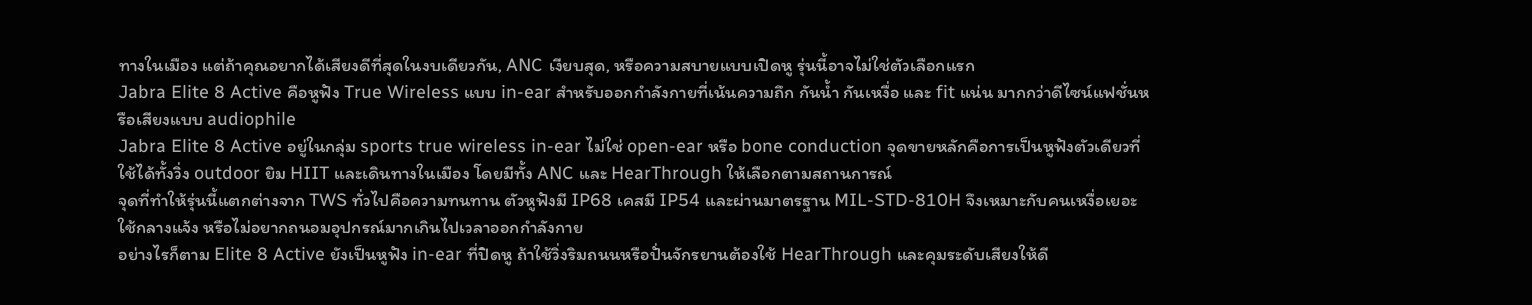ทางในเมือง แต่ถ้าคุณอยากได้เสียงดีที่สุดในงบเดียวกัน, ANC เงียบสุด, หรือความสบายแบบเปิดหู รุ่นนี้อาจไม่ใช่ตัวเลือกแรก
Jabra Elite 8 Active คือหูฟัง True Wireless แบบ in-ear สำหรับออกกำลังกายที่เน้นความถึก กันน้ำ กันเหงื่อ และ fit แน่น มากกว่าดีไซน์แฟชั่นหรือเสียงแบบ audiophile
Jabra Elite 8 Active อยู่ในกลุ่ม sports true wireless in-ear ไม่ใช่ open-ear หรือ bone conduction จุดขายหลักคือการเป็นหูฟังตัวเดียวที่ใช้ได้ทั้งวิ่ง outdoor ยิม HIIT และเดินทางในเมือง โดยมีทั้ง ANC และ HearThrough ให้เลือกตามสถานการณ์
จุดที่ทำให้รุ่นนี้แตกต่างจาก TWS ทั่วไปคือความทนทาน ตัวหูฟังมี IP68 เคสมี IP54 และผ่านมาตรฐาน MIL-STD-810H จึงเหมาะกับคนเหงื่อเยอะ ใช้กลางแจ้ง หรือไม่อยากถนอมอุปกรณ์มากเกินไปเวลาออกกำลังกาย
อย่างไรก็ตาม Elite 8 Active ยังเป็นหูฟัง in-ear ที่ปิดหู ถ้าใช้วิ่งริมถนนหรือปั่นจักรยานต้องใช้ HearThrough และคุมระดับเสียงให้ดี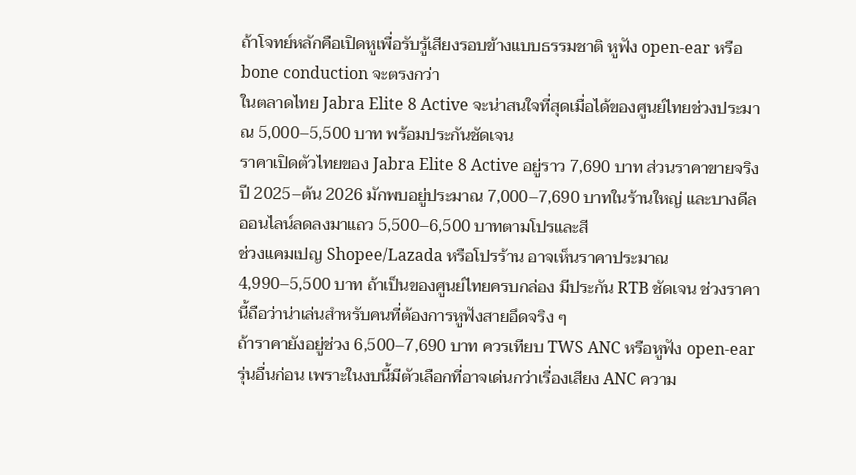ถ้าโจทย์หลักคือเปิดหูเพื่อรับรู้เสียงรอบข้างแบบธรรมชาติ หูฟัง open-ear หรือ bone conduction จะตรงกว่า
ในตลาดไทย Jabra Elite 8 Active จะน่าสนใจที่สุดเมื่อได้ของศูนย์ไทยช่วงประมาณ 5,000–5,500 บาท พร้อมประกันชัดเจน
ราคาเปิดตัวไทยของ Jabra Elite 8 Active อยู่ราว 7,690 บาท ส่วนราคาขายจริงปี 2025–ต้น 2026 มักพบอยู่ประมาณ 7,000–7,690 บาทในร้านใหญ่ และบางดีลออนไลน์ลดลงมาแถว 5,500–6,500 บาทตามโปรและสี
ช่วงแคมเปญ Shopee/Lazada หรือโปรร้าน อาจเห็นราคาประมาณ 4,990–5,500 บาท ถ้าเป็นของศูนย์ไทยครบกล่อง มีประกัน RTB ชัดเจน ช่วงราคานี้ถือว่าน่าเล่นสำหรับคนที่ต้องการหูฟังสายอึดจริง ๆ
ถ้าราคายังอยู่ช่วง 6,500–7,690 บาท ควรเทียบ TWS ANC หรือหูฟัง open-ear รุ่นอื่นก่อน เพราะในงบนี้มีตัวเลือกที่อาจเด่นกว่าเรื่องเสียง ANC ความ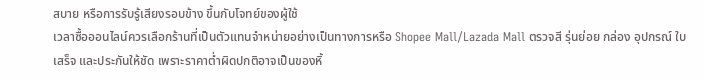สบาย หรือการรับรู้เสียงรอบข้าง ขึ้นกับโจทย์ของผู้ใช้
เวลาซื้อออนไลน์ควรเลือกร้านที่เป็นตัวแทนจำหน่ายอย่างเป็นทางการหรือ Shopee Mall/Lazada Mall ตรวจสี รุ่นย่อย กล่อง อุปกรณ์ ใบเสร็จ และประกันให้ชัด เพราะราคาต่ำผิดปกติอาจเป็นของหิ้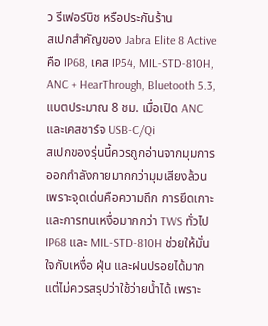ว รีเฟอร์บิช หรือประกันร้าน
สเปกสำคัญของ Jabra Elite 8 Active คือ IP68, เคส IP54, MIL-STD-810H, ANC + HearThrough, Bluetooth 5.3, แบตประมาณ 8 ชม. เมื่อเปิด ANC และเคสชาร์จ USB-C/Qi
สเปกของรุ่นนี้ควรถูกอ่านจากมุมการออกกำลังกายมากกว่ามุมเสียงล้วน เพราะจุดเด่นคือความถึก การยึดเกาะ และการทนเหงื่อมากกว่า TWS ทั่วไป
IP68 และ MIL-STD-810H ช่วยให้มั่นใจกับเหงื่อ ฝุ่น และฝนปรอยได้มาก แต่ไม่ควรสรุปว่าใช้ว่ายน้ำได้ เพราะ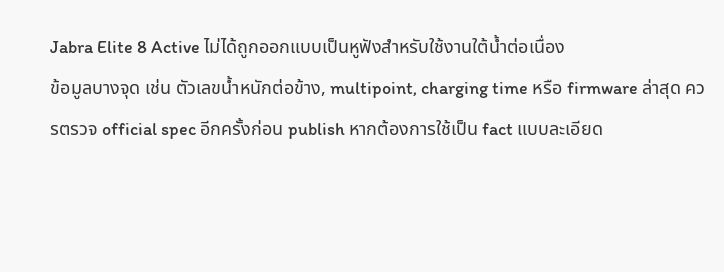Jabra Elite 8 Active ไม่ได้ถูกออกแบบเป็นหูฟังสำหรับใช้งานใต้น้ำต่อเนื่อง
ข้อมูลบางจุด เช่น ตัวเลขน้ำหนักต่อข้าง, multipoint, charging time หรือ firmware ล่าสุด ควรตรวจ official spec อีกครั้งก่อน publish หากต้องการใช้เป็น fact แบบละเอียด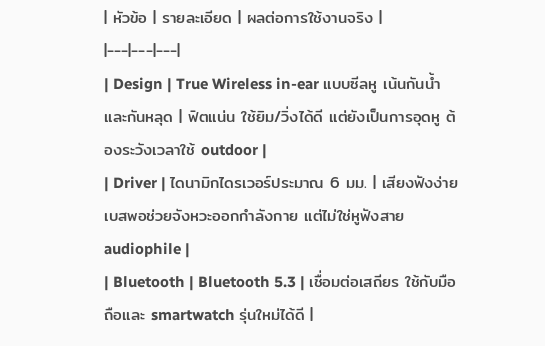| หัวข้อ | รายละเอียด | ผลต่อการใช้งานจริง |
|---|---|---|
| Design | True Wireless in-ear แบบซีลหู เน้นกันน้ำและกันหลุด | ฟิตแน่น ใช้ยิม/วิ่งได้ดี แต่ยังเป็นการอุดหู ต้องระวังเวลาใช้ outdoor |
| Driver | ไดนามิกไดรเวอร์ประมาณ 6 มม. | เสียงฟังง่าย เบสพอช่วยจังหวะออกกำลังกาย แต่ไม่ใช่หูฟังสาย audiophile |
| Bluetooth | Bluetooth 5.3 | เชื่อมต่อเสถียร ใช้กับมือถือและ smartwatch รุ่นใหม่ได้ดี |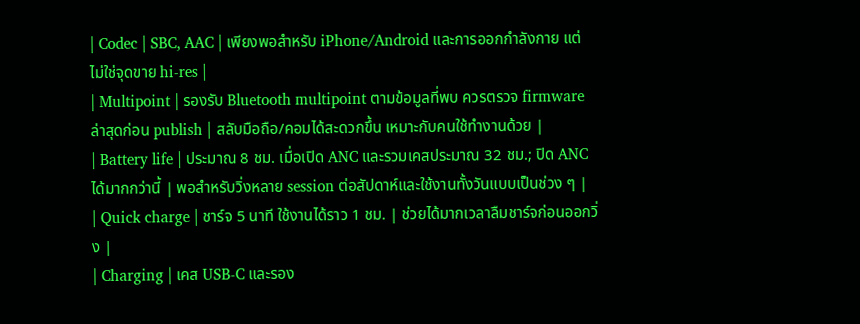| Codec | SBC, AAC | เพียงพอสำหรับ iPhone/Android และการออกกำลังกาย แต่ไม่ใช่จุดขาย hi-res |
| Multipoint | รองรับ Bluetooth multipoint ตามข้อมูลที่พบ ควรตรวจ firmware ล่าสุดก่อน publish | สลับมือถือ/คอมได้สะดวกขึ้น เหมาะกับคนใช้ทำงานด้วย |
| Battery life | ประมาณ 8 ชม. เมื่อเปิด ANC และรวมเคสประมาณ 32 ชม.; ปิด ANC ได้มากกว่านี้ | พอสำหรับวิ่งหลาย session ต่อสัปดาห์และใช้งานทั้งวันแบบเป็นช่วง ๆ |
| Quick charge | ชาร์จ 5 นาที ใช้งานได้ราว 1 ชม. | ช่วยได้มากเวลาลืมชาร์จก่อนออกวิ่ง |
| Charging | เคส USB-C และรอง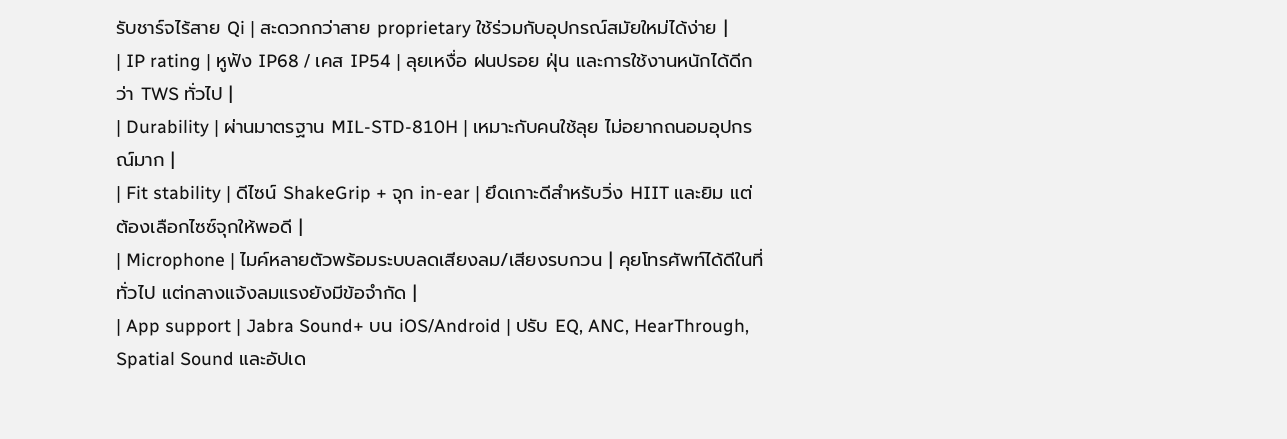รับชาร์จไร้สาย Qi | สะดวกกว่าสาย proprietary ใช้ร่วมกับอุปกรณ์สมัยใหม่ได้ง่าย |
| IP rating | หูฟัง IP68 / เคส IP54 | ลุยเหงื่อ ฝนปรอย ฝุ่น และการใช้งานหนักได้ดีกว่า TWS ทั่วไป |
| Durability | ผ่านมาตรฐาน MIL-STD-810H | เหมาะกับคนใช้ลุย ไม่อยากถนอมอุปกรณ์มาก |
| Fit stability | ดีไซน์ ShakeGrip + จุก in-ear | ยึดเกาะดีสำหรับวิ่ง HIIT และยิม แต่ต้องเลือกไซซ์จุกให้พอดี |
| Microphone | ไมค์หลายตัวพร้อมระบบลดเสียงลม/เสียงรบกวน | คุยโทรศัพท์ได้ดีในที่ทั่วไป แต่กลางแจ้งลมแรงยังมีข้อจำกัด |
| App support | Jabra Sound+ บน iOS/Android | ปรับ EQ, ANC, HearThrough, Spatial Sound และอัปเด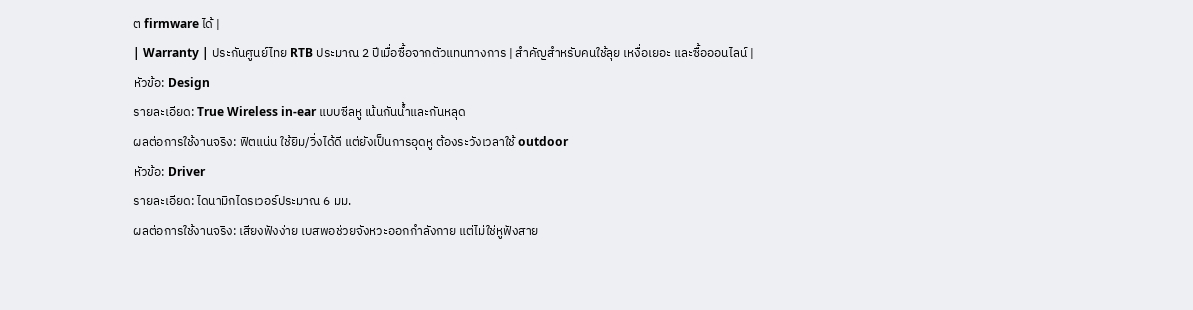ต firmware ได้ |
| Warranty | ประกันศูนย์ไทย RTB ประมาณ 2 ปีเมื่อซื้อจากตัวแทนทางการ | สำคัญสำหรับคนใช้ลุย เหงื่อเยอะ และซื้อออนไลน์ |
หัวข้อ: Design
รายละเอียด: True Wireless in-ear แบบซีลหู เน้นกันน้ำและกันหลุด
ผลต่อการใช้งานจริง: ฟิตแน่น ใช้ยิม/วิ่งได้ดี แต่ยังเป็นการอุดหู ต้องระวังเวลาใช้ outdoor
หัวข้อ: Driver
รายละเอียด: ไดนามิกไดรเวอร์ประมาณ 6 มม.
ผลต่อการใช้งานจริง: เสียงฟังง่าย เบสพอช่วยจังหวะออกกำลังกาย แต่ไม่ใช่หูฟังสาย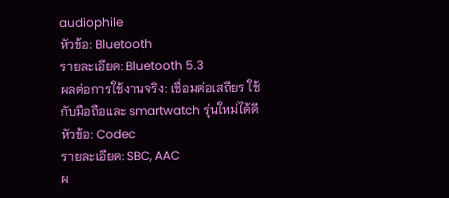audiophile
หัวข้อ: Bluetooth
รายละเอียด: Bluetooth 5.3
ผลต่อการใช้งานจริง: เชื่อมต่อเสถียร ใช้กับมือถือและ smartwatch รุ่นใหม่ได้ดี
หัวข้อ: Codec
รายละเอียด: SBC, AAC
ผ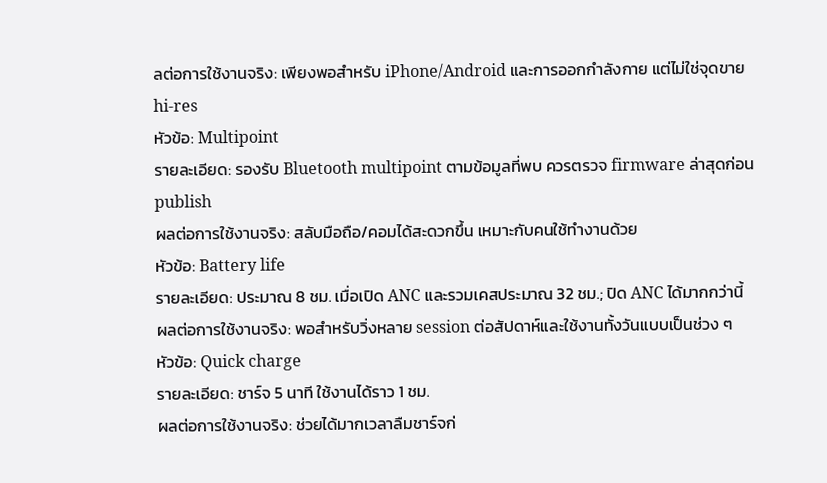ลต่อการใช้งานจริง: เพียงพอสำหรับ iPhone/Android และการออกกำลังกาย แต่ไม่ใช่จุดขาย hi-res
หัวข้อ: Multipoint
รายละเอียด: รองรับ Bluetooth multipoint ตามข้อมูลที่พบ ควรตรวจ firmware ล่าสุดก่อน publish
ผลต่อการใช้งานจริง: สลับมือถือ/คอมได้สะดวกขึ้น เหมาะกับคนใช้ทำงานด้วย
หัวข้อ: Battery life
รายละเอียด: ประมาณ 8 ชม. เมื่อเปิด ANC และรวมเคสประมาณ 32 ชม.; ปิด ANC ได้มากกว่านี้
ผลต่อการใช้งานจริง: พอสำหรับวิ่งหลาย session ต่อสัปดาห์และใช้งานทั้งวันแบบเป็นช่วง ๆ
หัวข้อ: Quick charge
รายละเอียด: ชาร์จ 5 นาที ใช้งานได้ราว 1 ชม.
ผลต่อการใช้งานจริง: ช่วยได้มากเวลาลืมชาร์จก่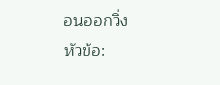อนออกวิ่ง
หัวข้อ: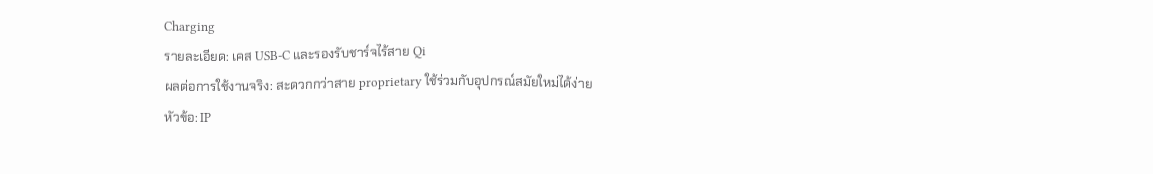Charging
รายละเอียด: เคส USB-C และรองรับชาร์จไร้สาย Qi
ผลต่อการใช้งานจริง: สะดวกกว่าสาย proprietary ใช้ร่วมกับอุปกรณ์สมัยใหม่ได้ง่าย
หัวข้อ: IP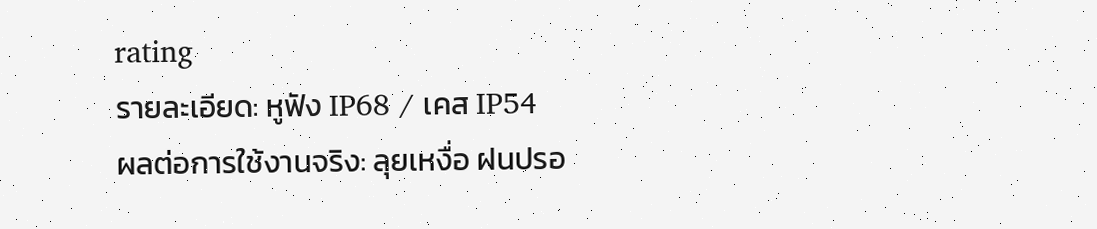rating
รายละเอียด: หูฟัง IP68 / เคส IP54
ผลต่อการใช้งานจริง: ลุยเหงื่อ ฝนปรอ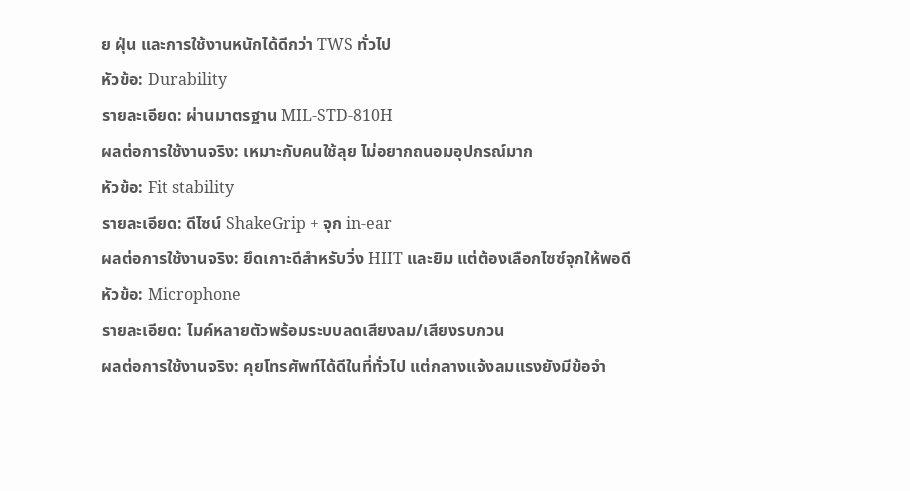ย ฝุ่น และการใช้งานหนักได้ดีกว่า TWS ทั่วไป
หัวข้อ: Durability
รายละเอียด: ผ่านมาตรฐาน MIL-STD-810H
ผลต่อการใช้งานจริง: เหมาะกับคนใช้ลุย ไม่อยากถนอมอุปกรณ์มาก
หัวข้อ: Fit stability
รายละเอียด: ดีไซน์ ShakeGrip + จุก in-ear
ผลต่อการใช้งานจริง: ยึดเกาะดีสำหรับวิ่ง HIIT และยิม แต่ต้องเลือกไซซ์จุกให้พอดี
หัวข้อ: Microphone
รายละเอียด: ไมค์หลายตัวพร้อมระบบลดเสียงลม/เสียงรบกวน
ผลต่อการใช้งานจริง: คุยโทรศัพท์ได้ดีในที่ทั่วไป แต่กลางแจ้งลมแรงยังมีข้อจำ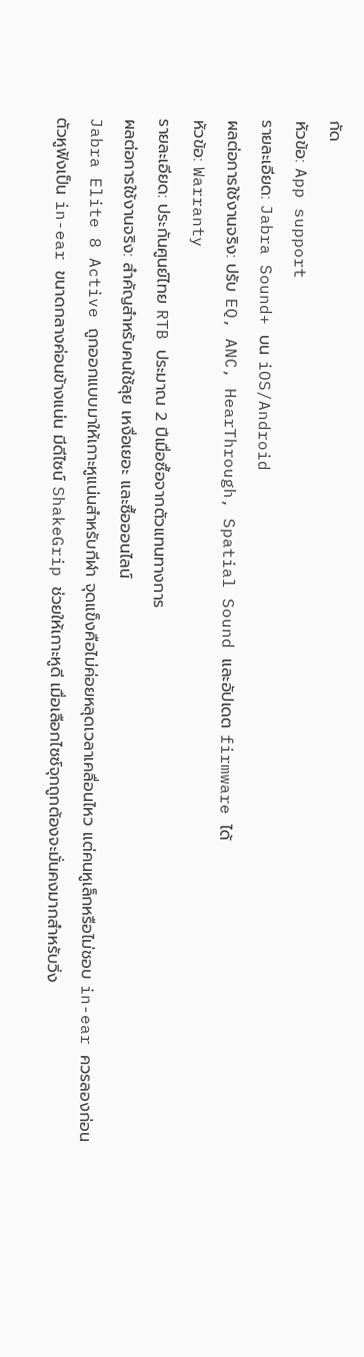กัด
หัวข้อ: App support
รายละเอียด: Jabra Sound+ บน iOS/Android
ผลต่อการใช้งานจริง: ปรับ EQ, ANC, HearThrough, Spatial Sound และอัปเดต firmware ได้
หัวข้อ: Warranty
รายละเอียด: ประกันศูนย์ไทย RTB ประมาณ 2 ปีเมื่อซื้อจากตัวแทนทางการ
ผลต่อการใช้งานจริง: สำคัญสำหรับคนใช้ลุย เหงื่อเยอะ และซื้อออนไลน์
Jabra Elite 8 Active ถูกออกแบบมาให้เกาะหูแน่นสำหรับกีฬา จุดแข็งคือไม่ค่อยหลุดเวลาเคลื่อนไหว แต่คนหูเล็กหรือไม่ชอบ in-ear ควรลองก่อน
ตัวหูฟังเป็น in-ear ขนาดกลางค่อนข้างแน่น มีดีไซน์ ShakeGrip ช่วยให้เกาะหูดี เมื่อเลือกไซซ์จุกถูกต้องจะมั่นคงมากสำหรับวิ่ง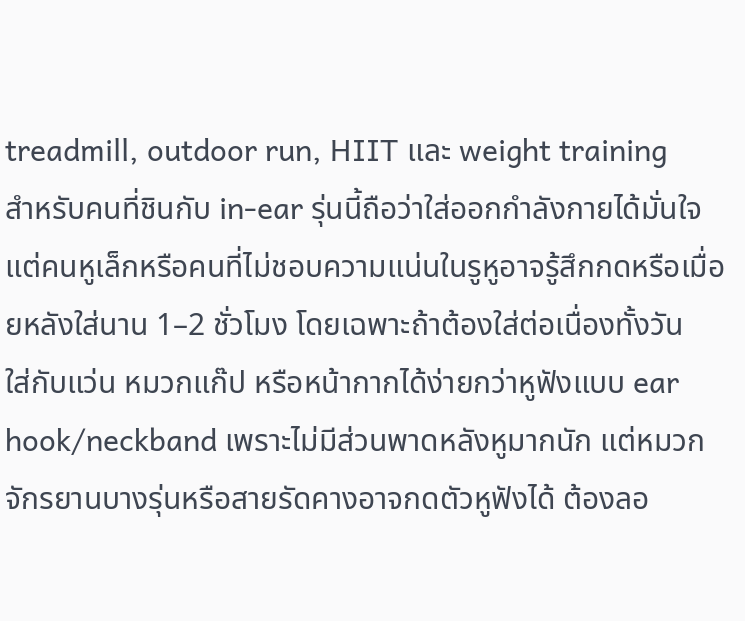treadmill, outdoor run, HIIT และ weight training
สำหรับคนที่ชินกับ in-ear รุ่นนี้ถือว่าใส่ออกกำลังกายได้มั่นใจ แต่คนหูเล็กหรือคนที่ไม่ชอบความแน่นในรูหูอาจรู้สึกกดหรือเมื่อยหลังใส่นาน 1–2 ชั่วโมง โดยเฉพาะถ้าต้องใส่ต่อเนื่องทั้งวัน
ใส่กับแว่น หมวกแก๊ป หรือหน้ากากได้ง่ายกว่าหูฟังแบบ ear hook/neckband เพราะไม่มีส่วนพาดหลังหูมากนัก แต่หมวกจักรยานบางรุ่นหรือสายรัดคางอาจกดตัวหูฟังได้ ต้องลอ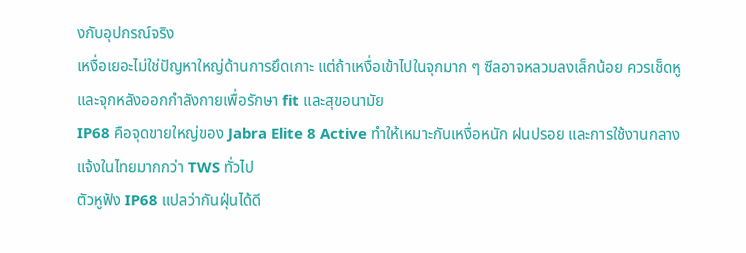งกับอุปกรณ์จริง
เหงื่อเยอะไม่ใช่ปัญหาใหญ่ด้านการยึดเกาะ แต่ถ้าเหงื่อเข้าไปในจุกมาก ๆ ซีลอาจหลวมลงเล็กน้อย ควรเช็ดหูและจุกหลังออกกำลังกายเพื่อรักษา fit และสุขอนามัย
IP68 คือจุดขายใหญ่ของ Jabra Elite 8 Active ทำให้เหมาะกับเหงื่อหนัก ฝนปรอย และการใช้งานกลางแจ้งในไทยมากกว่า TWS ทั่วไป
ตัวหูฟัง IP68 แปลว่ากันฝุ่นได้ดี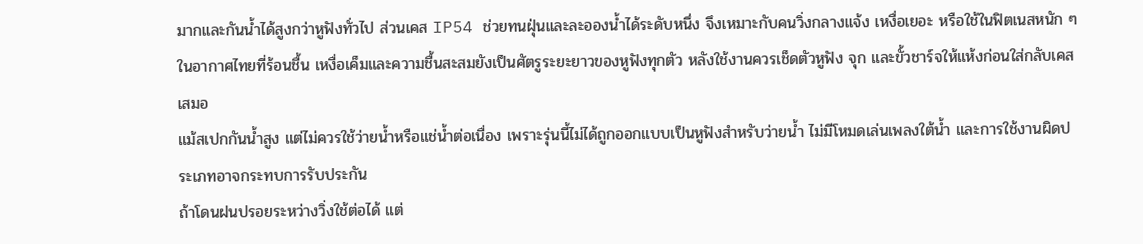มากและกันน้ำได้สูงกว่าหูฟังทั่วไป ส่วนเคส IP54 ช่วยทนฝุ่นและละอองน้ำได้ระดับหนึ่ง จึงเหมาะกับคนวิ่งกลางแจ้ง เหงื่อเยอะ หรือใช้ในฟิตเนสหนัก ๆ
ในอากาศไทยที่ร้อนชื้น เหงื่อเค็มและความชื้นสะสมยังเป็นศัตรูระยะยาวของหูฟังทุกตัว หลังใช้งานควรเช็ดตัวหูฟัง จุก และขั้วชาร์จให้แห้งก่อนใส่กลับเคสเสมอ
แม้สเปกกันน้ำสูง แต่ไม่ควรใช้ว่ายน้ำหรือแช่น้ำต่อเนื่อง เพราะรุ่นนี้ไม่ได้ถูกออกแบบเป็นหูฟังสำหรับว่ายน้ำ ไม่มีโหมดเล่นเพลงใต้น้ำ และการใช้งานผิดประเภทอาจกระทบการรับประกัน
ถ้าโดนฝนปรอยระหว่างวิ่งใช้ต่อได้ แต่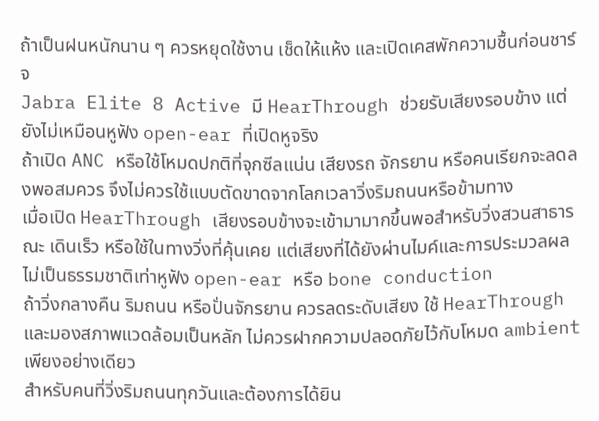ถ้าเป็นฝนหนักนาน ๆ ควรหยุดใช้งาน เช็ดให้แห้ง และเปิดเคสพักความชื้นก่อนชาร์จ
Jabra Elite 8 Active มี HearThrough ช่วยรับเสียงรอบข้าง แต่ยังไม่เหมือนหูฟัง open-ear ที่เปิดหูจริง
ถ้าเปิด ANC หรือใช้โหมดปกติที่จุกซีลแน่น เสียงรถ จักรยาน หรือคนเรียกจะลดลงพอสมควร จึงไม่ควรใช้แบบตัดขาดจากโลกเวลาวิ่งริมถนนหรือข้ามทาง
เมื่อเปิด HearThrough เสียงรอบข้างจะเข้ามามากขึ้นพอสำหรับวิ่งสวนสาธารณะ เดินเร็ว หรือใช้ในทางวิ่งที่คุ้นเคย แต่เสียงที่ได้ยังผ่านไมค์และการประมวลผล ไม่เป็นธรรมชาติเท่าหูฟัง open-ear หรือ bone conduction
ถ้าวิ่งกลางคืน ริมถนน หรือปั่นจักรยาน ควรลดระดับเสียง ใช้ HearThrough และมองสภาพแวดล้อมเป็นหลัก ไม่ควรฝากความปลอดภัยไว้กับโหมด ambient เพียงอย่างเดียว
สำหรับคนที่วิ่งริมถนนทุกวันและต้องการได้ยิน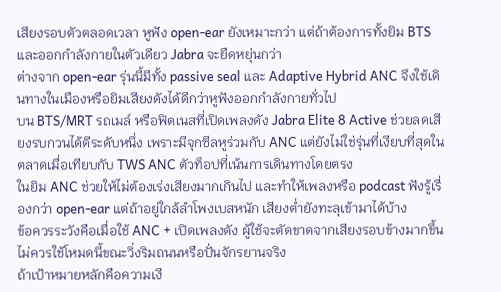เสียงรอบตัวตลอดเวลา หูฟัง open-ear ยังเหมาะกว่า แต่ถ้าต้องการทั้งยิม BTS และออกกำลังกายในตัวเดียว Jabra จะยืดหยุ่นกว่า
ต่างจาก open-ear รุ่นนี้มีทั้ง passive seal และ Adaptive Hybrid ANC จึงใช้เดินทางในเมืองหรือยิมเสียงดังได้ดีกว่าหูฟังออกกำลังกายทั่วไป
บน BTS/MRT รถเมล์ หรือฟิตเนสที่เปิดเพลงดัง Jabra Elite 8 Active ช่วยลดเสียงรบกวนได้ดีระดับหนึ่ง เพราะมีจุกซีลหูร่วมกับ ANC แต่ยังไม่ใช่รุ่นที่เงียบที่สุดในตลาดเมื่อเทียบกับ TWS ANC ตัวท็อปที่เน้นการเดินทางโดยตรง
ในยิม ANC ช่วยให้ไม่ต้องเร่งเสียงมากเกินไป และทำให้เพลงหรือ podcast ฟังรู้เรื่องกว่า open-ear แต่ถ้าอยู่ใกล้ลำโพงเบสหนัก เสียงต่ำยังทะลุเข้ามาได้บ้าง
ข้อควรระวังคือเมื่อใช้ ANC + เปิดเพลงดัง ผู้ใช้จะตัดขาดจากเสียงรอบข้างมากขึ้น ไม่ควรใช้โหมดนี้ขณะวิ่งริมถนนหรือปั่นจักรยานจริง
ถ้าเป้าหมายหลักคือความเงี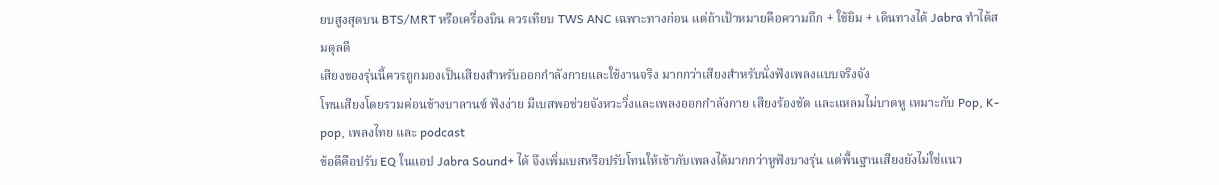ยบสูงสุดบน BTS/MRT หรือเครื่องบิน ควรเทียบ TWS ANC เฉพาะทางก่อน แต่ถ้าเป้าหมายคือความถึก + ใช้ยิม + เดินทางได้ Jabra ทำได้สมดุลดี
เสียงของรุ่นนี้ควรถูกมองเป็นเสียงสำหรับออกกำลังกายและใช้งานจริง มากกว่าเสียงสำหรับนั่งฟังเพลงแบบจริงจัง
โทนเสียงโดยรวมค่อนข้างบาลานซ์ ฟังง่าย มีเบสพอช่วยจังหวะวิ่งและเพลงออกกำลังกาย เสียงร้องชัด และแหลมไม่บาดหู เหมาะกับ Pop, K-pop, เพลงไทย และ podcast
ข้อดีคือปรับ EQ ในแอป Jabra Sound+ ได้ จึงเพิ่มเบสหรือปรับโทนให้เข้ากับเพลงได้มากกว่าหูฟังบางรุ่น แต่พื้นฐานเสียงยังไม่ใช่แนว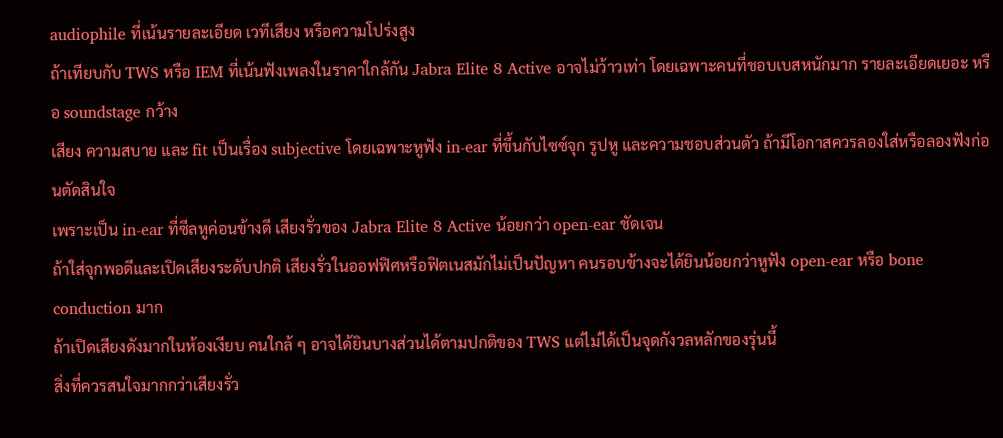audiophile ที่เน้นรายละเอียด เวทีเสียง หรือความโปร่งสูง
ถ้าเทียบกับ TWS หรือ IEM ที่เน้นฟังเพลงในราคาใกล้กัน Jabra Elite 8 Active อาจไม่ว้าวเท่า โดยเฉพาะคนที่ชอบเบสหนักมาก รายละเอียดเยอะ หรือ soundstage กว้าง
เสียง ความสบาย และ fit เป็นเรื่อง subjective โดยเฉพาะหูฟัง in-ear ที่ขึ้นกับไซซ์จุก รูปหู และความชอบส่วนตัว ถ้ามีโอกาสควรลองใส่หรือลองฟังก่อนตัดสินใจ
เพราะเป็น in-ear ที่ซีลหูค่อนข้างดี เสียงรั่วของ Jabra Elite 8 Active น้อยกว่า open-ear ชัดเจน
ถ้าใส่จุกพอดีและเปิดเสียงระดับปกติ เสียงรั่วในออฟฟิศหรือฟิตเนสมักไม่เป็นปัญหา คนรอบข้างจะได้ยินน้อยกว่าหูฟัง open-ear หรือ bone conduction มาก
ถ้าเปิดเสียงดังมากในห้องเงียบ คนใกล้ ๆ อาจได้ยินบางส่วนได้ตามปกติของ TWS แต่ไม่ได้เป็นจุดกังวลหลักของรุ่นนี้
สิ่งที่ควรสนใจมากกว่าเสียงรั่ว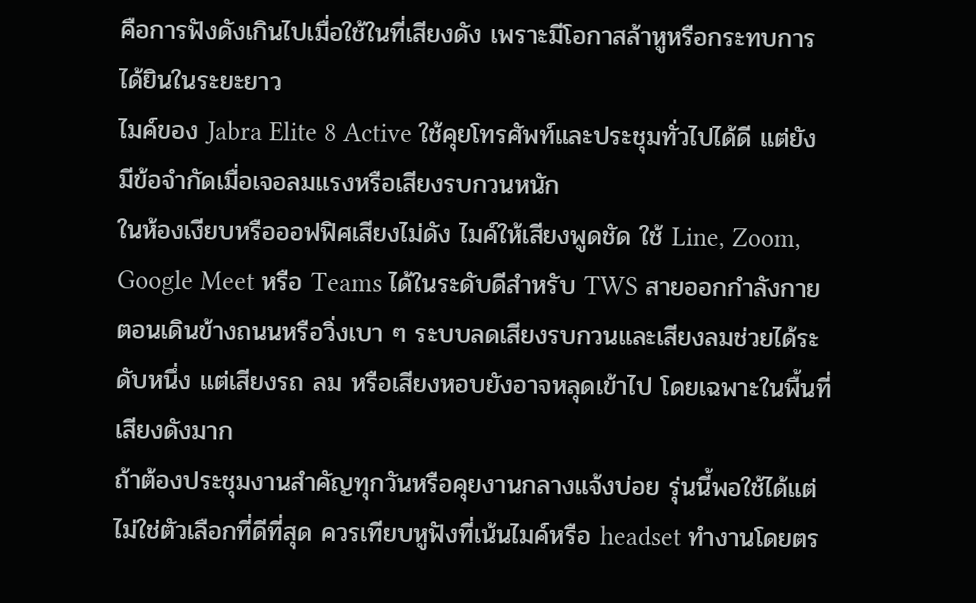คือการฟังดังเกินไปเมื่อใช้ในที่เสียงดัง เพราะมีโอกาสล้าหูหรือกระทบการได้ยินในระยะยาว
ไมค์ของ Jabra Elite 8 Active ใช้คุยโทรศัพท์และประชุมทั่วไปได้ดี แต่ยังมีข้อจำกัดเมื่อเจอลมแรงหรือเสียงรบกวนหนัก
ในห้องเงียบหรือออฟฟิศเสียงไม่ดัง ไมค์ให้เสียงพูดชัด ใช้ Line, Zoom, Google Meet หรือ Teams ได้ในระดับดีสำหรับ TWS สายออกกำลังกาย
ตอนเดินข้างถนนหรือวิ่งเบา ๆ ระบบลดเสียงรบกวนและเสียงลมช่วยได้ระดับหนึ่ง แต่เสียงรถ ลม หรือเสียงหอบยังอาจหลุดเข้าไป โดยเฉพาะในพื้นที่เสียงดังมาก
ถ้าต้องประชุมงานสำคัญทุกวันหรือคุยงานกลางแจ้งบ่อย รุ่นนี้พอใช้ได้แต่ไม่ใช่ตัวเลือกที่ดีที่สุด ควรเทียบหูฟังที่เน้นไมค์หรือ headset ทำงานโดยตร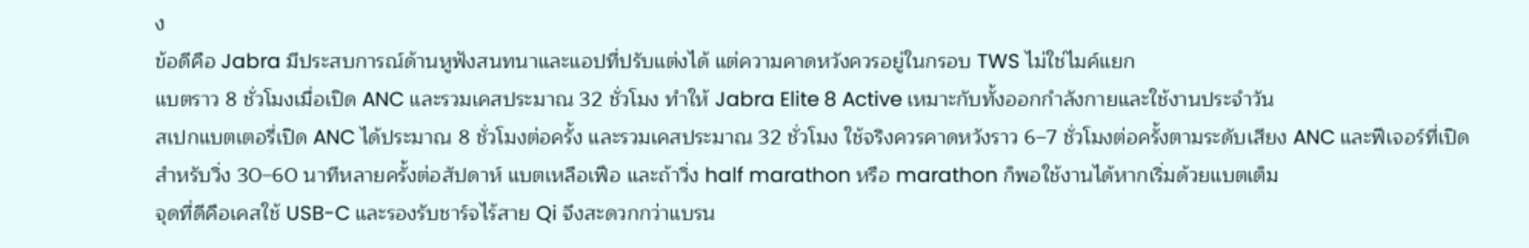ง
ข้อดีคือ Jabra มีประสบการณ์ด้านหูฟังสนทนาและแอปที่ปรับแต่งได้ แต่ความคาดหวังควรอยู่ในกรอบ TWS ไม่ใช่ไมค์แยก
แบตราว 8 ชั่วโมงเมื่อเปิด ANC และรวมเคสประมาณ 32 ชั่วโมง ทำให้ Jabra Elite 8 Active เหมาะกับทั้งออกกำลังกายและใช้งานประจำวัน
สเปกแบตเตอรี่เปิด ANC ได้ประมาณ 8 ชั่วโมงต่อครั้ง และรวมเคสประมาณ 32 ชั่วโมง ใช้จริงควรคาดหวังราว 6–7 ชั่วโมงต่อครั้งตามระดับเสียง ANC และฟีเจอร์ที่เปิด
สำหรับวิ่ง 30–60 นาทีหลายครั้งต่อสัปดาห์ แบตเหลือเฟือ และถ้าวิ่ง half marathon หรือ marathon ก็พอใช้งานได้หากเริ่มด้วยแบตเต็ม
จุดที่ดีคือเคสใช้ USB-C และรองรับชาร์จไร้สาย Qi จึงสะดวกกว่าแบรน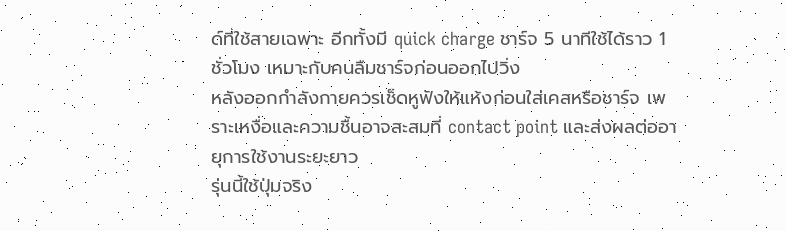ด์ที่ใช้สายเฉพาะ อีกทั้งมี quick charge ชาร์จ 5 นาทีใช้ได้ราว 1 ชั่วโมง เหมาะกับคนลืมชาร์จก่อนออกไปวิ่ง
หลังออกกำลังกายควรเช็ดหูฟังให้แห้งก่อนใส่เคสหรือชาร์จ เพราะเหงื่อและความชื้นอาจสะสมที่ contact point และส่งผลต่ออายุการใช้งานระยะยาว
รุ่นนี้ใช้ปุ่มจริง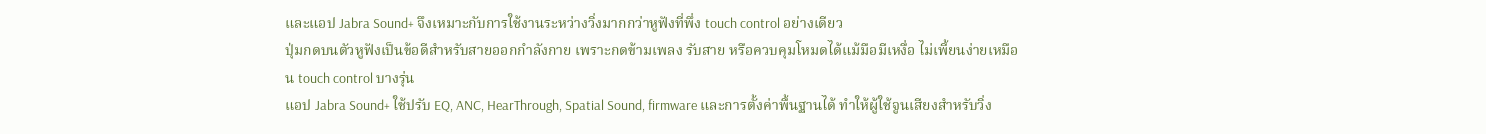และแอป Jabra Sound+ จึงเหมาะกับการใช้งานระหว่างวิ่งมากกว่าหูฟังที่พึ่ง touch control อย่างเดียว
ปุ่มกดบนตัวหูฟังเป็นข้อดีสำหรับสายออกกำลังกาย เพราะกดข้ามเพลง รับสาย หรือควบคุมโหมดได้แม้มือมีเหงื่อ ไม่เพี้ยนง่ายเหมือน touch control บางรุ่น
แอป Jabra Sound+ ใช้ปรับ EQ, ANC, HearThrough, Spatial Sound, firmware และการตั้งค่าพื้นฐานได้ ทำให้ผู้ใช้จูนเสียงสำหรับวิ่ง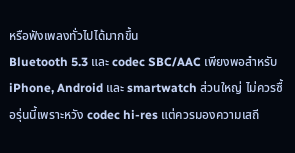หรือฟังเพลงทั่วไปได้มากขึ้น
Bluetooth 5.3 และ codec SBC/AAC เพียงพอสำหรับ iPhone, Android และ smartwatch ส่วนใหญ่ ไม่ควรซื้อรุ่นนี้เพราะหวัง codec hi-res แต่ควรมองความเสถี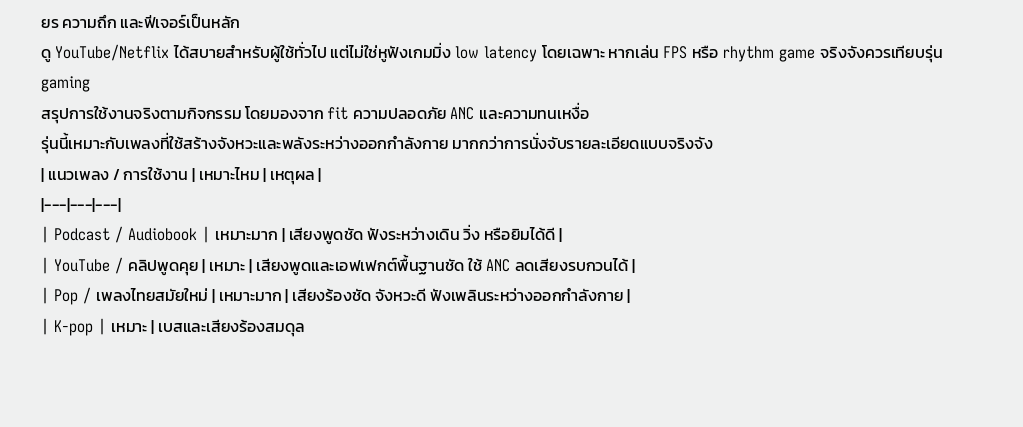ยร ความถึก และฟีเจอร์เป็นหลัก
ดู YouTube/Netflix ได้สบายสำหรับผู้ใช้ทั่วไป แต่ไม่ใช่หูฟังเกมมิ่ง low latency โดยเฉพาะ หากเล่น FPS หรือ rhythm game จริงจังควรเทียบรุ่น gaming
สรุปการใช้งานจริงตามกิจกรรม โดยมองจาก fit ความปลอดภัย ANC และความทนเหงื่อ
รุ่นนี้เหมาะกับเพลงที่ใช้สร้างจังหวะและพลังระหว่างออกกำลังกาย มากกว่าการนั่งจับรายละเอียดแบบจริงจัง
| แนวเพลง / การใช้งาน | เหมาะไหม | เหตุผล |
|---|---|---|
| Podcast / Audiobook | เหมาะมาก | เสียงพูดชัด ฟังระหว่างเดิน วิ่ง หรือยิมได้ดี |
| YouTube / คลิปพูดคุย | เหมาะ | เสียงพูดและเอฟเฟกต์พื้นฐานชัด ใช้ ANC ลดเสียงรบกวนได้ |
| Pop / เพลงไทยสมัยใหม่ | เหมาะมาก | เสียงร้องชัด จังหวะดี ฟังเพลินระหว่างออกกำลังกาย |
| K-pop | เหมาะ | เบสและเสียงร้องสมดุล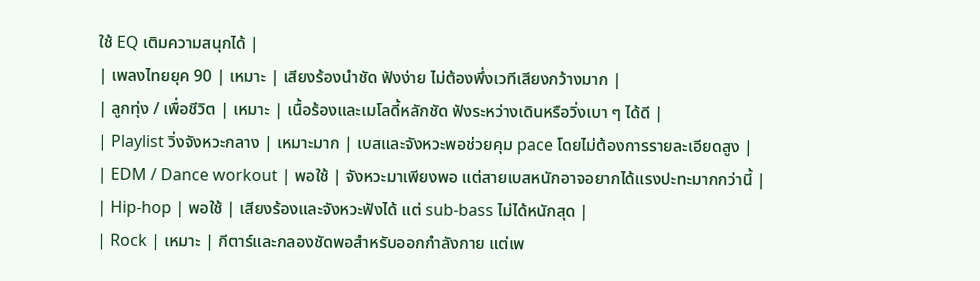ใช้ EQ เติมความสนุกได้ |
| เพลงไทยยุค 90 | เหมาะ | เสียงร้องนำชัด ฟังง่าย ไม่ต้องพึ่งเวทีเสียงกว้างมาก |
| ลูกทุ่ง / เพื่อชีวิต | เหมาะ | เนื้อร้องและเมโลดี้หลักชัด ฟังระหว่างเดินหรือวิ่งเบา ๆ ได้ดี |
| Playlist วิ่งจังหวะกลาง | เหมาะมาก | เบสและจังหวะพอช่วยคุม pace โดยไม่ต้องการรายละเอียดสูง |
| EDM / Dance workout | พอใช้ | จังหวะมาเพียงพอ แต่สายเบสหนักอาจอยากได้แรงปะทะมากกว่านี้ |
| Hip-hop | พอใช้ | เสียงร้องและจังหวะฟังได้ แต่ sub-bass ไม่ได้หนักสุด |
| Rock | เหมาะ | กีตาร์และกลองชัดพอสำหรับออกกำลังกาย แต่เพ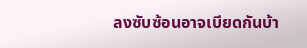ลงซับซ้อนอาจเบียดกันบ้า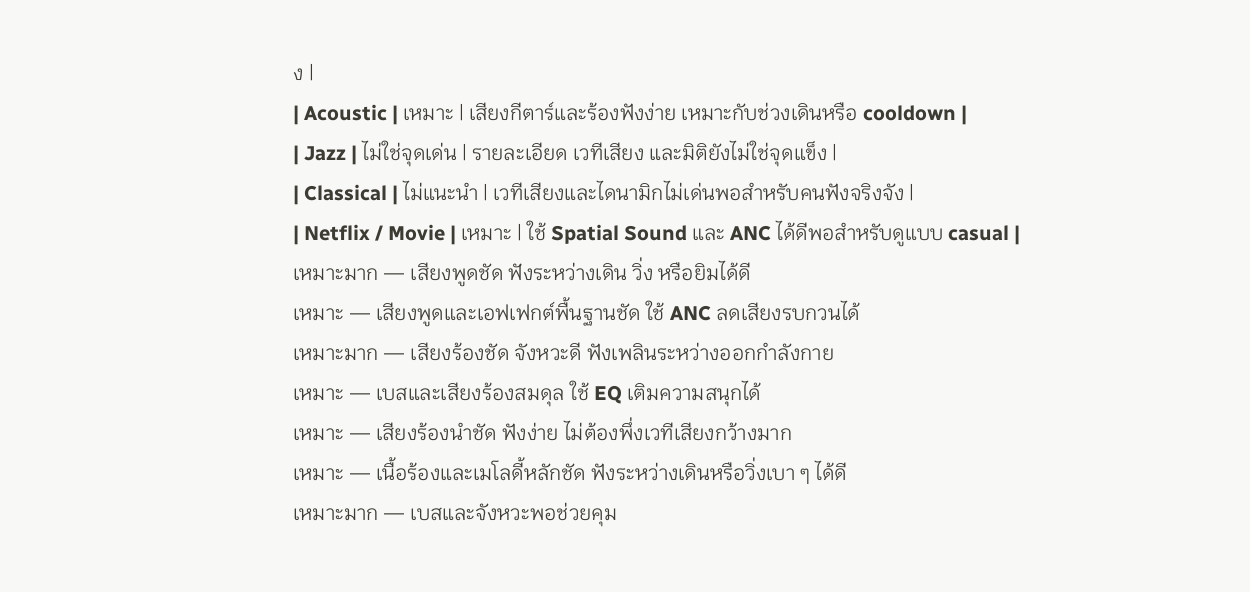ง |
| Acoustic | เหมาะ | เสียงกีตาร์และร้องฟังง่าย เหมาะกับช่วงเดินหรือ cooldown |
| Jazz | ไม่ใช่จุดเด่น | รายละเอียด เวทีเสียง และมิติยังไม่ใช่จุดแข็ง |
| Classical | ไม่แนะนำ | เวทีเสียงและไดนามิกไม่เด่นพอสำหรับคนฟังจริงจัง |
| Netflix / Movie | เหมาะ | ใช้ Spatial Sound และ ANC ได้ดีพอสำหรับดูแบบ casual |
เหมาะมาก — เสียงพูดชัด ฟังระหว่างเดิน วิ่ง หรือยิมได้ดี
เหมาะ — เสียงพูดและเอฟเฟกต์พื้นฐานชัด ใช้ ANC ลดเสียงรบกวนได้
เหมาะมาก — เสียงร้องชัด จังหวะดี ฟังเพลินระหว่างออกกำลังกาย
เหมาะ — เบสและเสียงร้องสมดุล ใช้ EQ เติมความสนุกได้
เหมาะ — เสียงร้องนำชัด ฟังง่าย ไม่ต้องพึ่งเวทีเสียงกว้างมาก
เหมาะ — เนื้อร้องและเมโลดี้หลักชัด ฟังระหว่างเดินหรือวิ่งเบา ๆ ได้ดี
เหมาะมาก — เบสและจังหวะพอช่วยคุม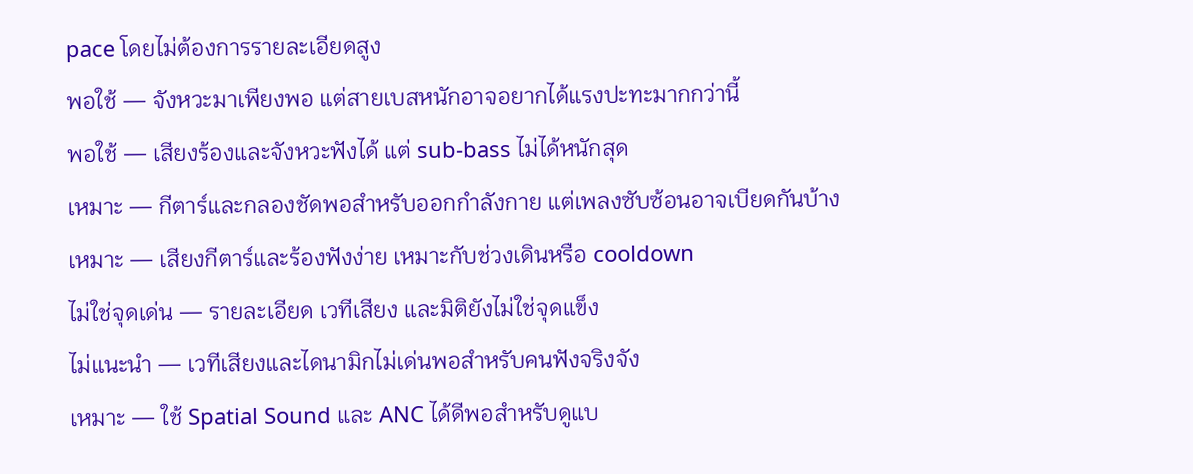pace โดยไม่ต้องการรายละเอียดสูง
พอใช้ — จังหวะมาเพียงพอ แต่สายเบสหนักอาจอยากได้แรงปะทะมากกว่านี้
พอใช้ — เสียงร้องและจังหวะฟังได้ แต่ sub-bass ไม่ได้หนักสุด
เหมาะ — กีตาร์และกลองชัดพอสำหรับออกกำลังกาย แต่เพลงซับซ้อนอาจเบียดกันบ้าง
เหมาะ — เสียงกีตาร์และร้องฟังง่าย เหมาะกับช่วงเดินหรือ cooldown
ไม่ใช่จุดเด่น — รายละเอียด เวทีเสียง และมิติยังไม่ใช่จุดแข็ง
ไม่แนะนำ — เวทีเสียงและไดนามิกไม่เด่นพอสำหรับคนฟังจริงจัง
เหมาะ — ใช้ Spatial Sound และ ANC ได้ดีพอสำหรับดูแบ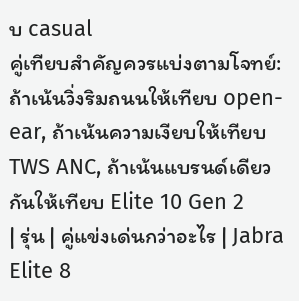บ casual
คู่เทียบสำคัญควรแบ่งตามโจทย์: ถ้าเน้นวิ่งริมถนนให้เทียบ open-ear, ถ้าเน้นความเงียบให้เทียบ TWS ANC, ถ้าเน้นแบรนด์เดียวกันให้เทียบ Elite 10 Gen 2
| รุ่น | คู่แข่งเด่นกว่าอะไร | Jabra Elite 8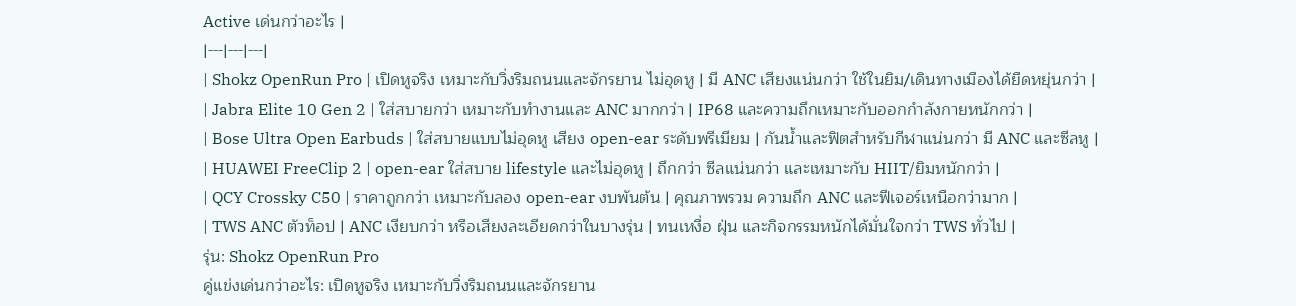Active เด่นกว่าอะไร |
|---|---|---|
| Shokz OpenRun Pro | เปิดหูจริง เหมาะกับวิ่งริมถนนและจักรยาน ไม่อุดหู | มี ANC เสียงแน่นกว่า ใช้ในยิม/เดินทางเมืองได้ยืดหยุ่นกว่า |
| Jabra Elite 10 Gen 2 | ใส่สบายกว่า เหมาะกับทำงานและ ANC มากกว่า | IP68 และความถึกเหมาะกับออกกำลังกายหนักกว่า |
| Bose Ultra Open Earbuds | ใส่สบายแบบไม่อุดหู เสียง open-ear ระดับพรีเมียม | กันน้ำและฟิตสำหรับกีฬาแน่นกว่า มี ANC และซีลหู |
| HUAWEI FreeClip 2 | open-ear ใส่สบาย lifestyle และไม่อุดหู | ถึกกว่า ซีลแน่นกว่า และเหมาะกับ HIIT/ยิมหนักกว่า |
| QCY Crossky C50 | ราคาถูกกว่า เหมาะกับลอง open-ear งบพันต้น | คุณภาพรวม ความถึก ANC และฟีเจอร์เหนือกว่ามาก |
| TWS ANC ตัวท็อป | ANC เงียบกว่า หรือเสียงละเอียดกว่าในบางรุ่น | ทนเหงื่อ ฝุ่น และกิจกรรมหนักได้มั่นใจกว่า TWS ทั่วไป |
รุ่น: Shokz OpenRun Pro
คู่แข่งเด่นกว่าอะไร: เปิดหูจริง เหมาะกับวิ่งริมถนนและจักรยาน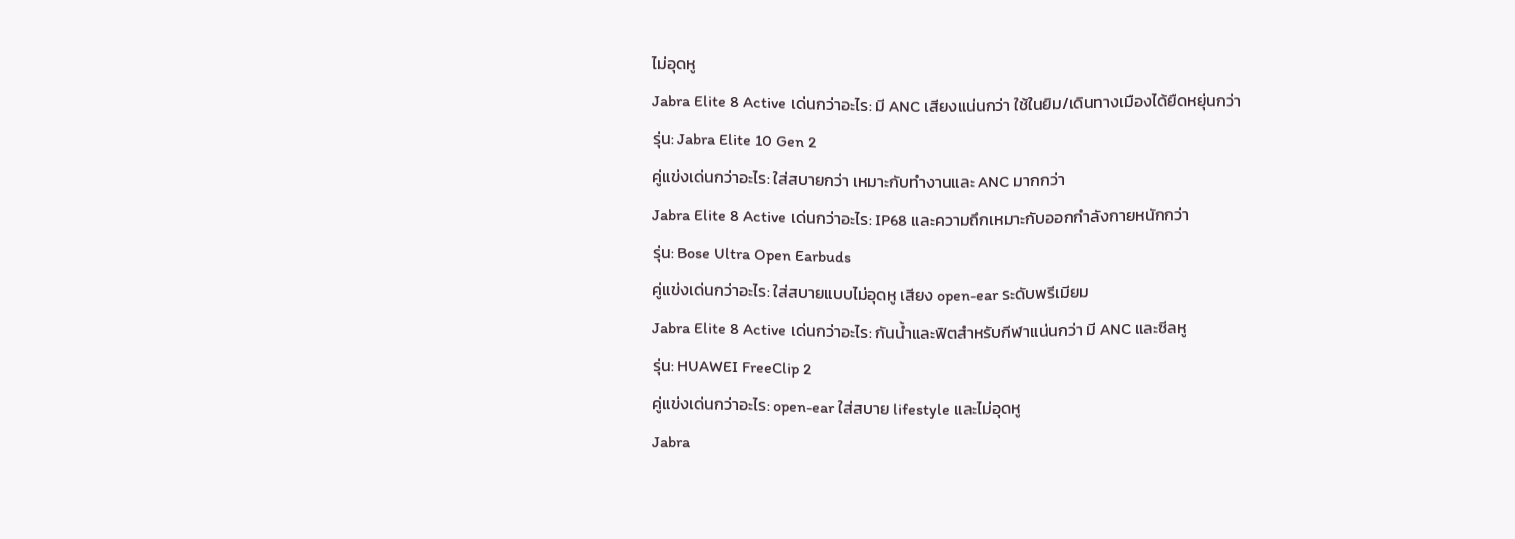ไม่อุดหู
Jabra Elite 8 Active เด่นกว่าอะไร: มี ANC เสียงแน่นกว่า ใช้ในยิม/เดินทางเมืองได้ยืดหยุ่นกว่า
รุ่น: Jabra Elite 10 Gen 2
คู่แข่งเด่นกว่าอะไร: ใส่สบายกว่า เหมาะกับทำงานและ ANC มากกว่า
Jabra Elite 8 Active เด่นกว่าอะไร: IP68 และความถึกเหมาะกับออกกำลังกายหนักกว่า
รุ่น: Bose Ultra Open Earbuds
คู่แข่งเด่นกว่าอะไร: ใส่สบายแบบไม่อุดหู เสียง open-ear ระดับพรีเมียม
Jabra Elite 8 Active เด่นกว่าอะไร: กันน้ำและฟิตสำหรับกีฬาแน่นกว่า มี ANC และซีลหู
รุ่น: HUAWEI FreeClip 2
คู่แข่งเด่นกว่าอะไร: open-ear ใส่สบาย lifestyle และไม่อุดหู
Jabra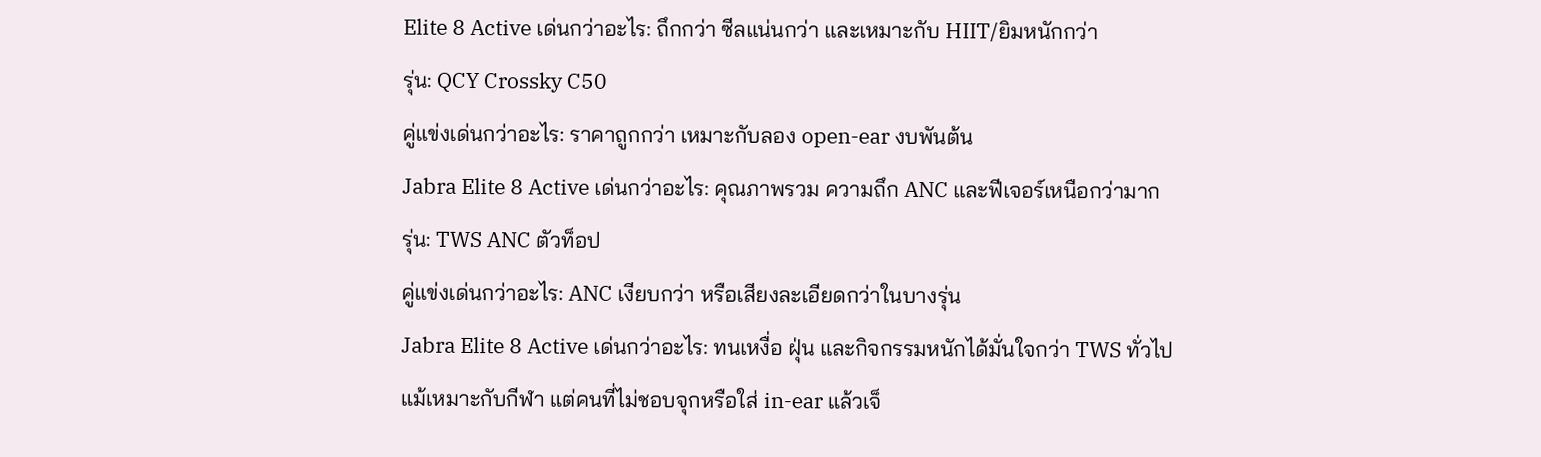Elite 8 Active เด่นกว่าอะไร: ถึกกว่า ซีลแน่นกว่า และเหมาะกับ HIIT/ยิมหนักกว่า
รุ่น: QCY Crossky C50
คู่แข่งเด่นกว่าอะไร: ราคาถูกกว่า เหมาะกับลอง open-ear งบพันต้น
Jabra Elite 8 Active เด่นกว่าอะไร: คุณภาพรวม ความถึก ANC และฟีเจอร์เหนือกว่ามาก
รุ่น: TWS ANC ตัวท็อป
คู่แข่งเด่นกว่าอะไร: ANC เงียบกว่า หรือเสียงละเอียดกว่าในบางรุ่น
Jabra Elite 8 Active เด่นกว่าอะไร: ทนเหงื่อ ฝุ่น และกิจกรรมหนักได้มั่นใจกว่า TWS ทั่วไป
แม้เหมาะกับกีฬา แต่คนที่ไม่ชอบจุกหรือใส่ in-ear แล้วเจ็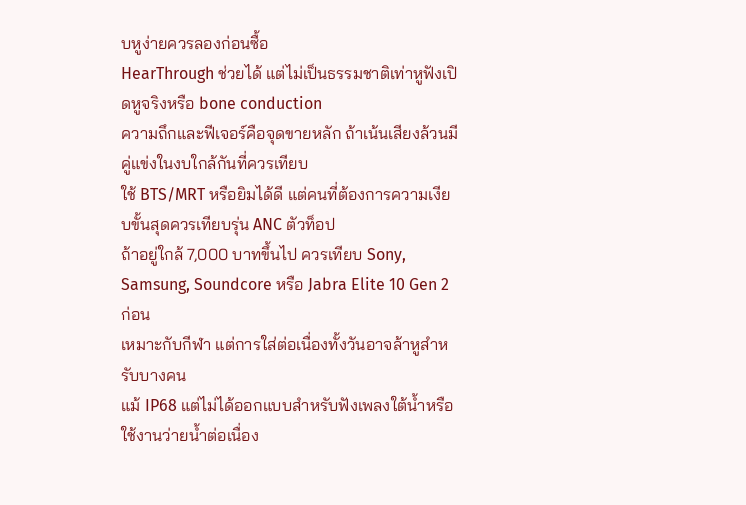บหูง่ายควรลองก่อนซื้อ
HearThrough ช่วยได้ แต่ไม่เป็นธรรมชาติเท่าหูฟังเปิดหูจริงหรือ bone conduction
ความถึกและฟีเจอร์คือจุดขายหลัก ถ้าเน้นเสียงล้วนมีคู่แข่งในงบใกล้กันที่ควรเทียบ
ใช้ BTS/MRT หรือยิมได้ดี แต่คนที่ต้องการความเงียบขั้นสุดควรเทียบรุ่น ANC ตัวท็อป
ถ้าอยู่ใกล้ 7,000 บาทขึ้นไป ควรเทียบ Sony, Samsung, Soundcore หรือ Jabra Elite 10 Gen 2 ก่อน
เหมาะกับกีฬา แต่การใส่ต่อเนื่องทั้งวันอาจล้าหูสำหรับบางคน
แม้ IP68 แต่ไม่ได้ออกแบบสำหรับฟังเพลงใต้น้ำหรือใช้งานว่ายน้ำต่อเนื่อง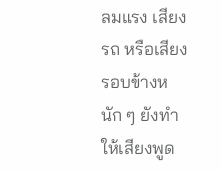ลมแรง เสียงรถ หรือเสียงรอบข้างหนัก ๆ ยังทำให้เสียงพูด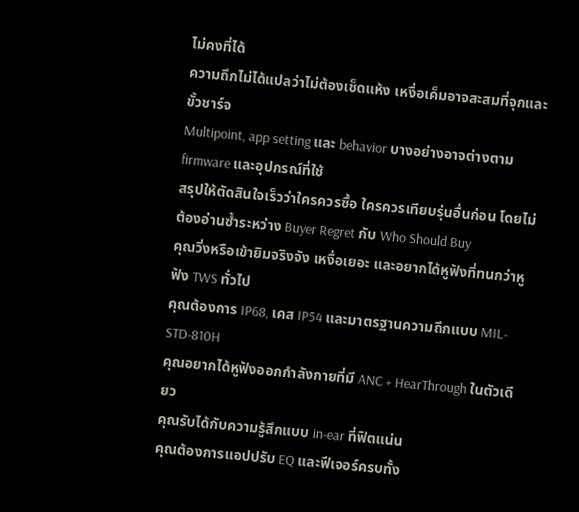ไม่คงที่ได้
ความถึกไม่ได้แปลว่าไม่ต้องเช็ดแห้ง เหงื่อเค็มอาจสะสมที่จุกและขั้วชาร์จ
Multipoint, app setting และ behavior บางอย่างอาจต่างตาม firmware และอุปกรณ์ที่ใช้
สรุปให้ตัดสินใจเร็วว่าใครควรซื้อ ใครควรเทียบรุ่นอื่นก่อน โดยไม่ต้องอ่านซ้ำระหว่าง Buyer Regret กับ Who Should Buy
คุณวิ่งหรือเข้ายิมจริงจัง เหงื่อเยอะ และอยากได้หูฟังที่ทนกว่าหูฟัง TWS ทั่วไป
คุณต้องการ IP68, เคส IP54 และมาตรฐานความถึกแบบ MIL-STD-810H
คุณอยากได้หูฟังออกกำลังกายที่มี ANC + HearThrough ในตัวเดียว
คุณรับได้กับความรู้สึกแบบ in-ear ที่ฟิตแน่น
คุณต้องการแอปปรับ EQ และฟีเจอร์ครบทั้ง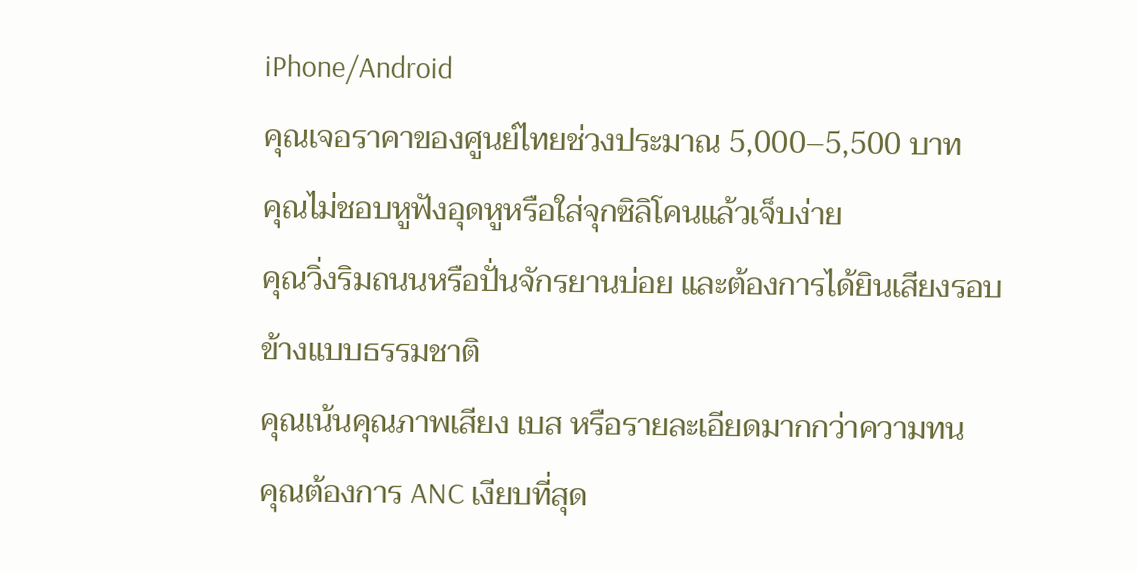iPhone/Android
คุณเจอราคาของศูนย์ไทยช่วงประมาณ 5,000–5,500 บาท
คุณไม่ชอบหูฟังอุดหูหรือใส่จุกซิลิโคนแล้วเจ็บง่าย
คุณวิ่งริมถนนหรือปั่นจักรยานบ่อย และต้องการได้ยินเสียงรอบข้างแบบธรรมชาติ
คุณเน้นคุณภาพเสียง เบส หรือรายละเอียดมากกว่าความทน
คุณต้องการ ANC เงียบที่สุด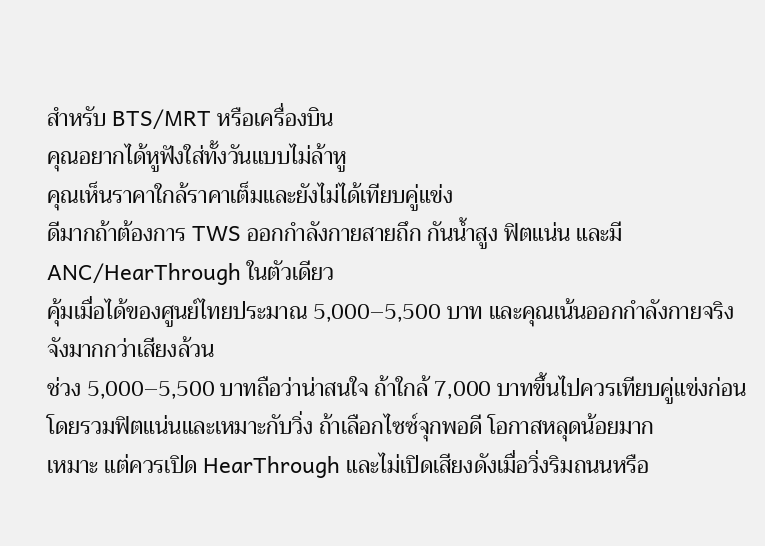สำหรับ BTS/MRT หรือเครื่องบิน
คุณอยากได้หูฟังใส่ทั้งวันแบบไม่ล้าหู
คุณเห็นราคาใกล้ราคาเต็มและยังไม่ได้เทียบคู่แข่ง
ดีมากถ้าต้องการ TWS ออกกำลังกายสายถึก กันน้ำสูง ฟิตแน่น และมี ANC/HearThrough ในตัวเดียว
คุ้มเมื่อได้ของศูนย์ไทยประมาณ 5,000–5,500 บาท และคุณเน้นออกกำลังกายจริงจังมากกว่าเสียงล้วน
ช่วง 5,000–5,500 บาทถือว่าน่าสนใจ ถ้าใกล้ 7,000 บาทขึ้นไปควรเทียบคู่แข่งก่อน
โดยรวมฟิตแน่นและเหมาะกับวิ่ง ถ้าเลือกไซซ์จุกพอดี โอกาสหลุดน้อยมาก
เหมาะ แต่ควรเปิด HearThrough และไม่เปิดเสียงดังเมื่อวิ่งริมถนนหรือ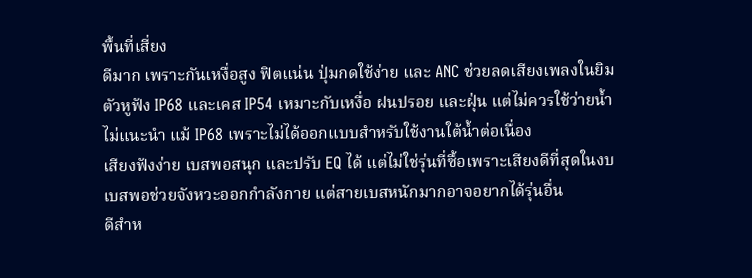พื้นที่เสี่ยง
ดีมาก เพราะกันเหงื่อสูง ฟิตแน่น ปุ่มกดใช้ง่าย และ ANC ช่วยลดเสียงเพลงในยิม
ตัวหูฟัง IP68 และเคส IP54 เหมาะกับเหงื่อ ฝนปรอย และฝุ่น แต่ไม่ควรใช้ว่ายน้ำ
ไม่แนะนำ แม้ IP68 เพราะไม่ได้ออกแบบสำหรับใช้งานใต้น้ำต่อเนื่อง
เสียงฟังง่าย เบสพอสนุก และปรับ EQ ได้ แต่ไม่ใช่รุ่นที่ซื้อเพราะเสียงดีที่สุดในงบ
เบสพอช่วยจังหวะออกกำลังกาย แต่สายเบสหนักมากอาจอยากได้รุ่นอื่น
ดีสำห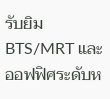รับยิม BTS/MRT และออฟฟิศระดับห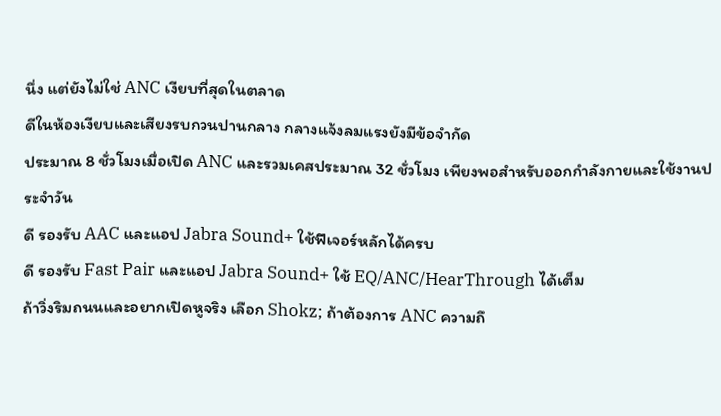นึ่ง แต่ยังไม่ใช่ ANC เงียบที่สุดในตลาด
ดีในห้องเงียบและเสียงรบกวนปานกลาง กลางแจ้งลมแรงยังมีข้อจำกัด
ประมาณ 8 ชั่วโมงเมื่อเปิด ANC และรวมเคสประมาณ 32 ชั่วโมง เพียงพอสำหรับออกกำลังกายและใช้งานประจำวัน
ดี รองรับ AAC และแอป Jabra Sound+ ใช้ฟีเจอร์หลักได้ครบ
ดี รองรับ Fast Pair และแอป Jabra Sound+ ใช้ EQ/ANC/HearThrough ได้เต็ม
ถ้าวิ่งริมถนนและอยากเปิดหูจริง เลือก Shokz; ถ้าต้องการ ANC ความถึ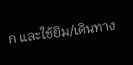ก และใช้ยิม/เดินทาง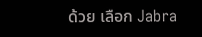ด้วย เลือก Jabra